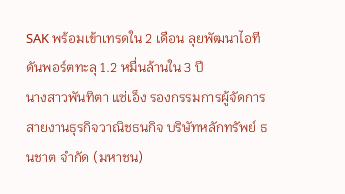SAK พร้อมเข้าเทรดใน 2 เดือน ลุยพัฒนาไอทีดันพอร์ตทะลุ 1.2 หมื่นล้านใน 3 ปี
นางสาวพันทิตา แซ่เอ็ง รองกรรมการผู้จัดการ สายงานธุรกิจวาณิชธนกิจ บริษัทหลักทรัพย์ ธนชาต จำกัด (มหาชน)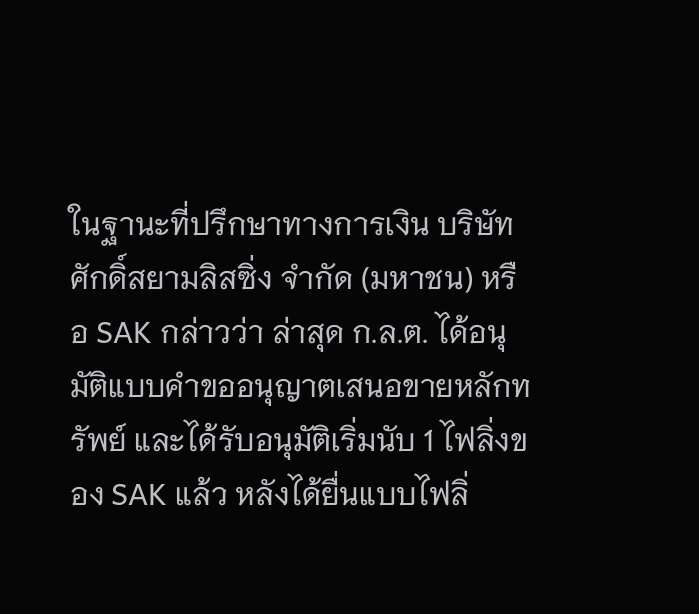ในฐานะที่ปรึกษาทางการเงิน บริษัท ศักดิ์สยามลิสซิ่ง จำกัด (มหาชน) หรือ SAK กล่าวว่า ล่าสุด ก.ล.ต. ได้อนุมัติแบบคำขออนุญาตเสนอขายหลักทรัพย์ และได้รับอนุมัติเริ่มนับ 1 ไฟลิ่งของ SAK แล้ว หลังได้ยื่นแบบไฟลิ่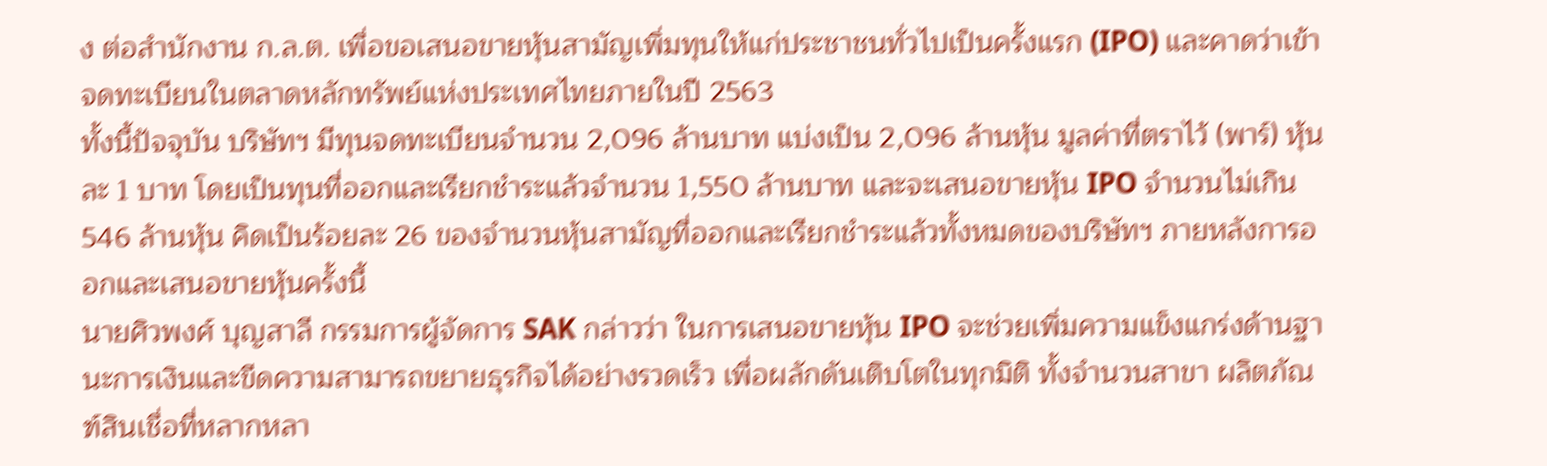ง ต่อสำนักงาน ก.ล.ต. เพื่อขอเสนอขายหุ้นสามัญเพิ่มทุนให้แก่ประชาชนทั่วไปเป็นครั้งแรก (IPO) และคาดว่าเข้าจดทะเบียนในตลาดหลักทรัพย์แห่งประเทศไทยภายในปี 2563
ทั้งนี้ปัจจุบัน บริษัทฯ มีทุนจดทะเบียนจำนวน 2,096 ล้านบาท แบ่งเป็น 2,096 ล้านหุ้น มูลค่าที่ตราไว้ (พาร์) หุ้นละ 1 บาท โดยเป็นทุนที่ออกและเรียกชำระแล้วจำนวน 1,550 ล้านบาท และจะเสนอขายหุ้น IPO จำนวนไม่เกิน 546 ล้านหุ้น คิดเป็นร้อยละ 26 ของจำนวนหุ้นสามัญที่ออกและเรียกชำระแล้วทั้งหมดของบริษัทฯ ภายหลังการออกและเสนอขายหุ้นครั้งนี้
นายศิวพงศ์ บุญสาลี กรรมการผู้จัดการ SAK กล่าวว่า ในการเสนอขายหุ้น IPO จะช่วยเพิ่มความแข็งแกร่งด้านฐานะการเงินและขีดความสามารถขยายธุรกิจได้อย่างรวดเร็ว เพื่อผลักดันเติบโตในทุกมิติ ทั้งจำนวนสาขา ผลิตภัณฑ์สินเชื่อที่หลากหลา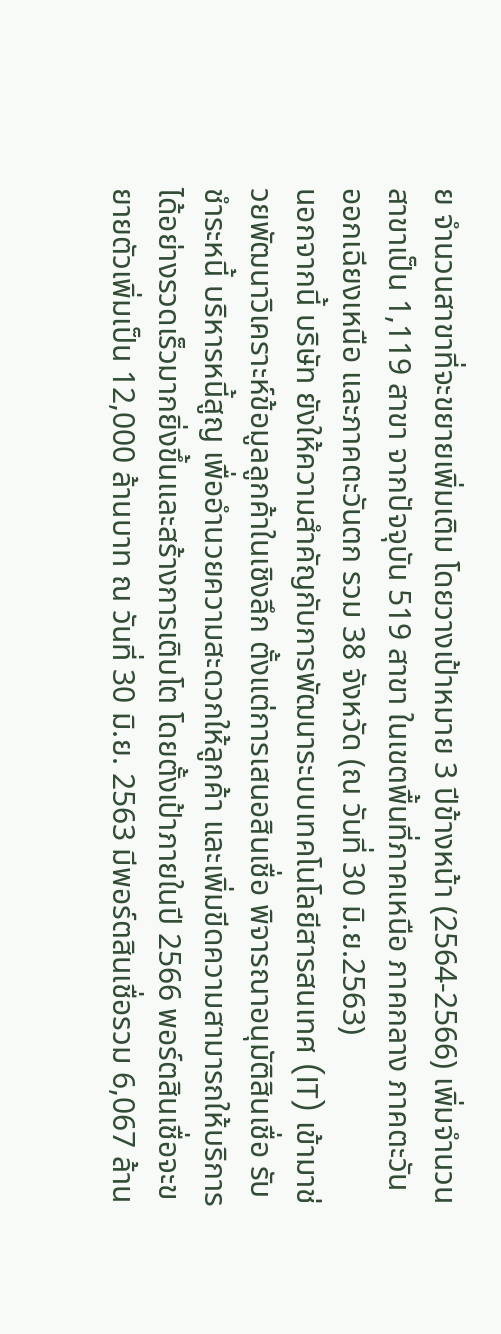ย จำนวนสาขาที่จะขยายเพิ่มเติม โดยวางเป้าหมาย 3 ปีข้างหน้า (2564-2566) เพิ่มจำนวนสาขาเป็น 1,119 สาขา จากปัจจุบัน 519 สาขา ในเขตพื้นที่ภาคเหนือ ภาคกลาง ภาคตะวันออกเฉียงเหนือ และภาคตะวันตก รวม 38 จังหวัด (ณ วันที่ 30 มิ.ย.2563)
นอกจากนี้ บริษัท ยังให้ความสำคัญกับการพัฒนาระบบเทคโนโลยีสารสนเทศ (IT) เข้ามาช่วยพัฒนาวิเคราะห์ข้อมูลลูกค้าในเชิงลึก ตั้งแต่การเสนอสินเชื่อ พิจารณาอนุมัติสินเชื่อ รับชำระหนี้ บริหารหนี้สูญ เพื่ออำนวยความสะดวกให้ลูกค้า และเพิ่มขีดความสามารถให้บริการได้อย่างรวดเร็วมากยิ่งขึ้นและสร้างการเติบโต โดยตั้งเป้าภายในปี 2566 พอร์ตสินเชื่อจะขยายตัวเพิ่มเป็น 12,000 ล้านบาท ณ วันที่ 30 มิ.ย. 2563 มีพอร์ตสินเชื่อรวม 6,067 ล้าน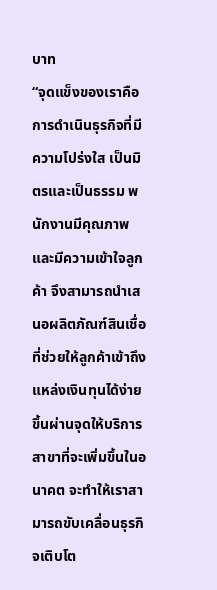บาท
“จุดแข็งของเราคือการดำเนินธุรกิจที่มีความโปร่งใส เป็นมิตรและเป็นธรรม พนักงานมีคุณภาพและมีความเข้าใจลูกค้า จึงสามารถนำเสนอผลิตภัณฑ์สินเชื่อ ที่ช่วยให้ลูกค้าเข้าถึงแหล่งเงินทุนได้ง่ายขึ้นผ่านจุดให้บริการสาขาที่จะเพิ่มขึ้นในอนาคต จะทำให้เราสามารถขับเคลื่อนธุรกิจเติบโต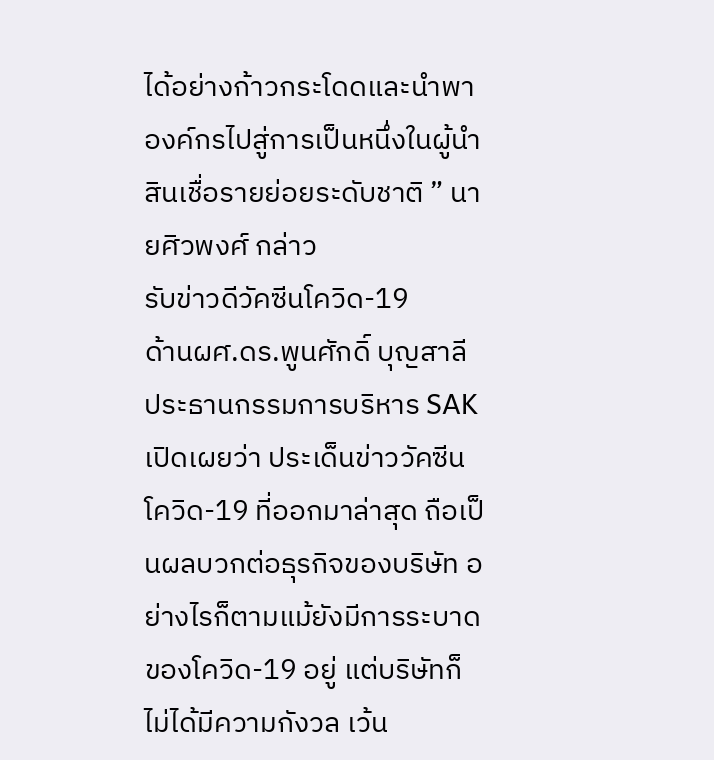ได้อย่างก้าวกระโดดและนำพาองค์กรไปสู่การเป็นหนึ่งในผู้นำสินเชื่อรายย่อยระดับชาติ ” นายศิวพงศ์ กล่าว
รับข่าวดีวัคซีนโควิด-19
ด้านผศ.ดร.พูนศักดิ์ บุญสาลี ประธานกรรมการบริหาร SAK เปิดเผยว่า ประเด็นข่าววัคซีนโควิด-19 ที่ออกมาล่าสุด ถือเป็นผลบวกต่อธุรกิจของบริษัท อย่างไรก็ตามแม้ยังมีการระบาดของโควิด-19 อยู่ แต่บริษัทก็ไม่ได้มีความกังวล เว้น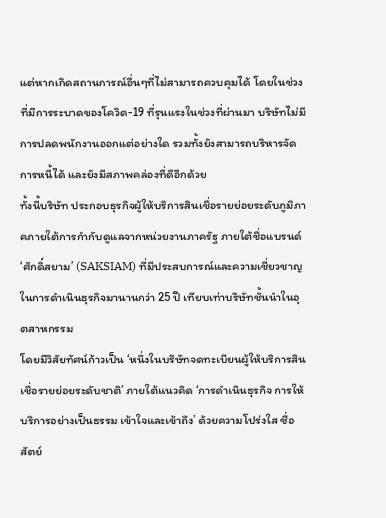แต่หากเกิดสถานการณ์อื่นๆที่ไม่สามารถควบคุมได้ โดยในช่วงที่มีการระบาดของโควิด-19 ที่รุนแรงในช่วงที่ผ่านมา บริษัทไม่มีการปลดพนักงานออกแต่อย่างใด รวมทั้งยังสามารถบริหารจัดการหนี้ได้ และยังมีสภาพคล่องที่ดีอีกด้วย
ทั้งนี้บริษัท ประกอบธุรกิจผู้ให้บริการสินเชื่อรายย่อยระดับภูมิภาคภายใต้การกำกับดูแลจากหน่วยงานภาครัฐ ภายใต้ชื่อแบรนด์ ‘ศักดิ์สยาม’ (SAKSIAM) ที่มีประสบการณ์และความเชี่ยวชาญในการดำเนินธุรกิจมานานกว่า 25 ปี เทียบเท่าบริษัทชั้นนำในอุตสาหกรรม
โดยมีวิสัยทัศน์ก้าวเป็น ‘หนึ่งในบริษัทจดทะเบียนผู้ให้บริการสินเชื่อรายย่อยระดับชาติ’ ภายใต้แนวคิด ‘การดำเนินธุรกิจ การให้บริการอย่างเป็นธรรม เข้าใจและเข้าถึง’ ด้วยความโปร่งใส ซื่อสัตย์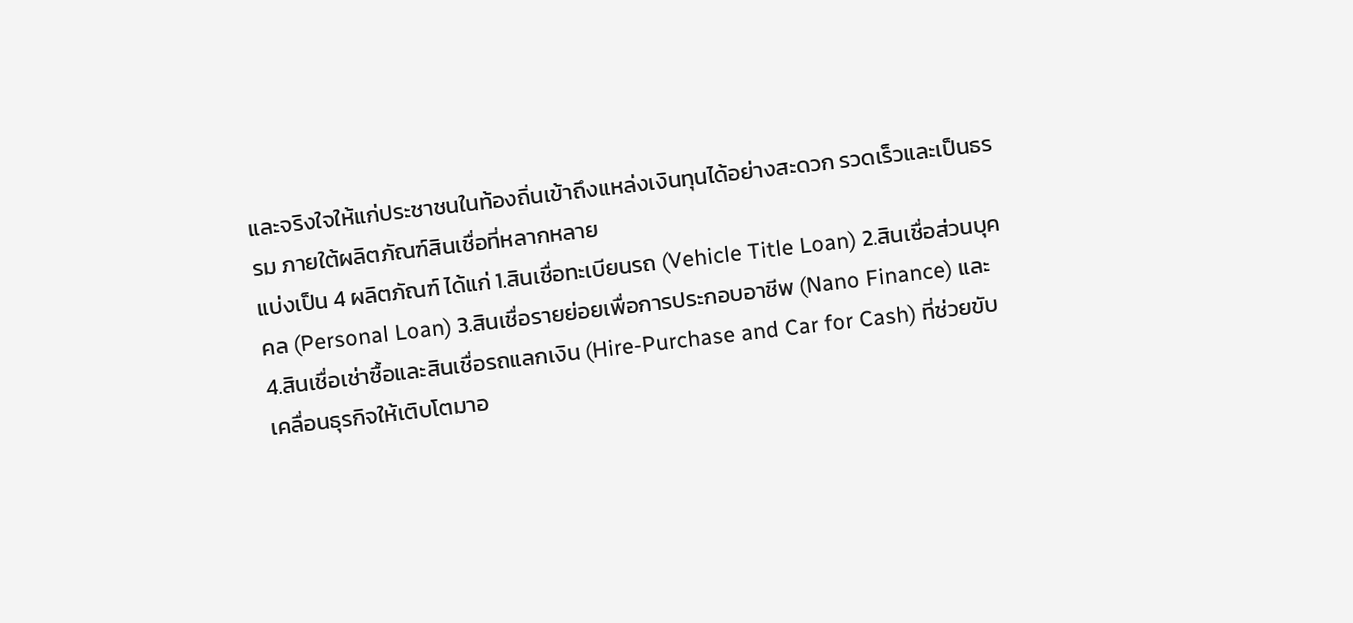และจริงใจให้แก่ประชาชนในท้องถิ่นเข้าถึงแหล่งเงินทุนได้อย่างสะดวก รวดเร็วและเป็นธรรม ภายใต้ผลิตภัณฑ์สินเชื่อที่หลากหลาย
แบ่งเป็น 4 ผลิตภัณฑ์ ได้แก่ 1.สินเชื่อทะเบียนรถ (Vehicle Title Loan) 2.สินเชื่อส่วนบุคคล (Personal Loan) 3.สินเชื่อรายย่อยเพื่อการประกอบอาชีพ (Nano Finance) และ 4.สินเชื่อเช่าซื้อและสินเชื่อรถแลกเงิน (Hire-Purchase and Car for Cash) ที่ช่วยขับเคลื่อนธุรกิจให้เติบโตมาอ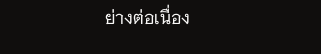ย่างต่อเนื่อง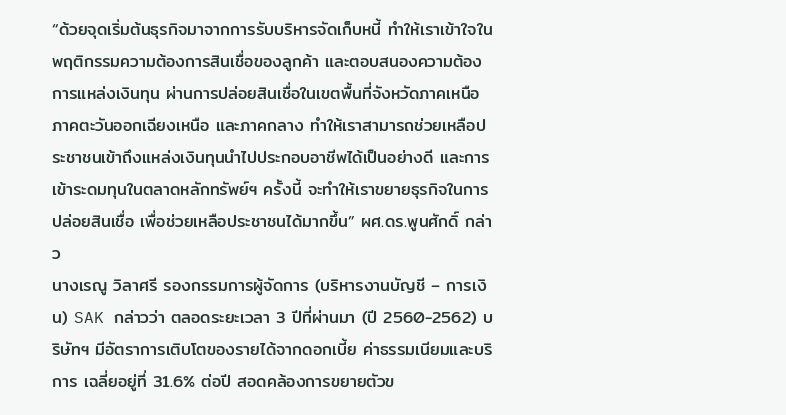“ด้วยจุดเริ่มต้นธุรกิจมาจากการรับบริหารจัดเก็บหนี้ ทำให้เราเข้าใจในพฤติกรรมความต้องการสินเชื่อของลูกค้า และตอบสนองความต้องการแหล่งเงินทุน ผ่านการปล่อยสินเชื่อในเขตพื้นที่จังหวัดภาคเหนือ ภาคตะวันออกเฉียงเหนือ และภาคกลาง ทำให้เราสามารถช่วยเหลือประชาชนเข้าถึงแหล่งเงินทุนนำไปประกอบอาชีพได้เป็นอย่างดี และการเข้าระดมทุนในตลาดหลักทรัพย์ฯ ครั้งนี้ จะทำให้เราขยายธุรกิจในการปล่อยสินเชื่อ เพื่อช่วยเหลือประชาชนได้มากขึ้น” ผศ.ดร.พูนศักดิ์ กล่าว
นางเรณู วิลาศรี รองกรรมการผู้จัดการ (บริหารงานบัญชี – การเงิน) SAK กล่าวว่า ตลอดระยะเวลา 3 ปีที่ผ่านมา (ปี 2560-2562) บริษัทฯ มีอัตราการเติบโตของรายได้จากดอกเบี้ย ค่าธรรมเนียมและบริการ เฉลี่ยอยู่ที่ 31.6% ต่อปี สอดคล้องการขยายตัวข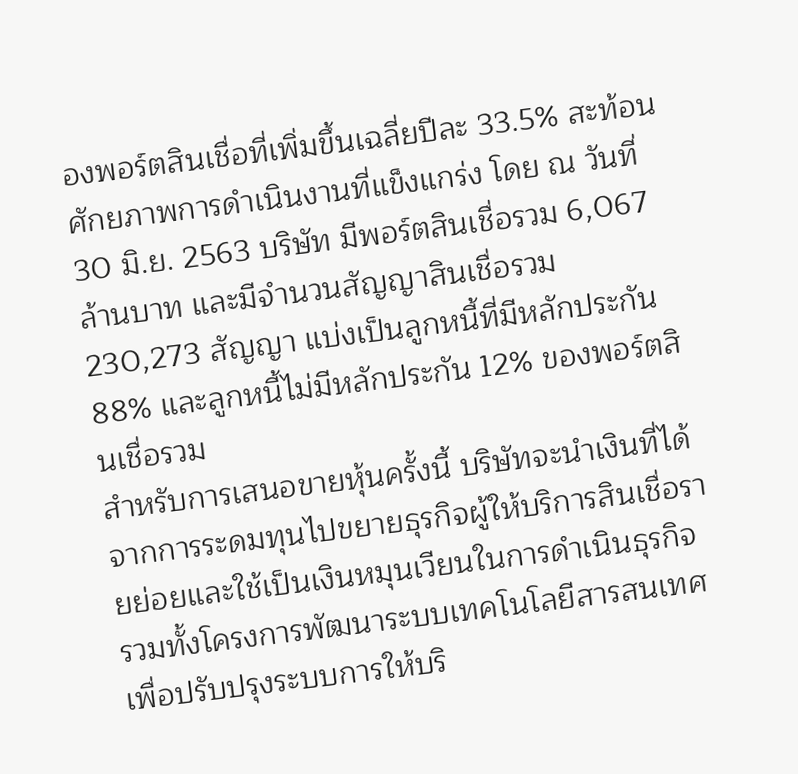องพอร์ตสินเชื่อที่เพิ่มขึ้นเฉลี่ยปีละ 33.5% สะท้อนศักยภาพการดำเนินงานที่แข็งแกร่ง โดย ณ วันที่ 30 มิ.ย. 2563 บริษัท มีพอร์ตสินเชื่อรวม 6,067 ล้านบาท และมีจำนวนสัญญาสินเชื่อรวม 230,273 สัญญา แบ่งเป็นลูกหนี้ที่มีหลักประกัน 88% และลูกหนี้ไม่มีหลักประกัน 12% ของพอร์ตสินเชื่อรวม
สำหรับการเสนอขายหุ้นครั้งนี้ บริษัทจะนำเงินที่ได้จากการระดมทุนไปขยายธุรกิจผู้ให้บริการสินเชื่อรายย่อยและใช้เป็นเงินหมุนเวียนในการดำเนินธุรกิจ รวมทั้งโครงการพัฒนาระบบเทคโนโลยีสารสนเทศเพื่อปรับปรุงระบบการให้บริ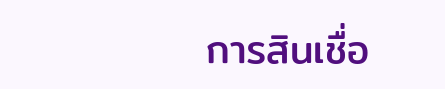การสินเชื่อ